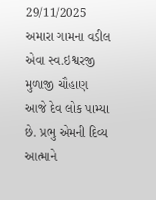29/11/2025
અમારા ગામના વડીલ એવા સ્વ.ઇશ્વરજી મુળાજી ચૌહાણ આજે દેવ લોક પામ્યા છે. પ્રભુ એમની દિવ્ય આત્માને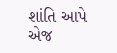શાંતિ આપે એજ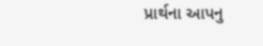પ્રાર્થના આપનુ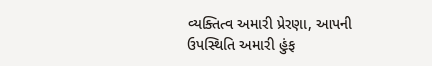વ્યક્તિત્વ અમારી પ્રેરણા, આપની ઉપસ્થિતિ અમારી હુંફ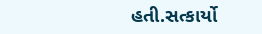હતી.સત્કાર્યો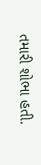તમારી શોભા હતી.